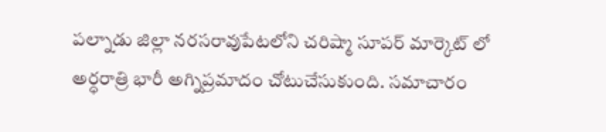పల్నాడు జిల్లా నరసరావుపేటలోని చరిష్మా సూపర్ మార్కెట్ లో అర్ధరాత్రి భారీ అగ్నిప్రమాదం చోటుచేసుకుంది. సమాచారం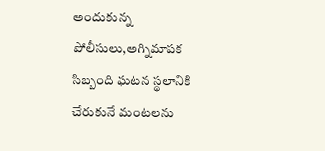అందుకున్న పోలీసులు,అగ్నిమాపక సిబ్బంది ఘటన స్థలానికి చేరుకునే మంటలను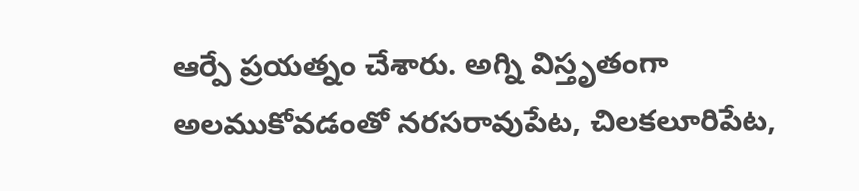ఆర్పే ప్రయత్నం చేశారు. అగ్ని విస్తృతంగా అలముకోవడంతో నరసరావుపేట, చిలకలూరిపేట,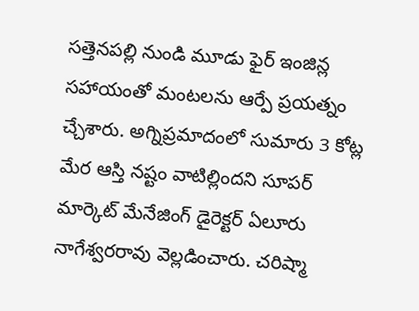సత్తెనపల్లి నుండి మూడు ఫైర్ ఇంజిన్ల సహాయంతో మంటలను ఆర్పే ప్రయత్నం చ్చేశారు. అగ్నిప్రమాదంలో సుమారు 3 కోట్ల మేర ఆస్తి నష్టం వాటిల్లిందని సూపర్ మార్కెట్ మేనేజింగ్ డైరెక్టర్ ఏలూరు నాగేశ్వరరావు వెల్లడించారు. చరిష్మా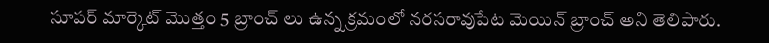సూపర్ మార్కెట్ మొత్తం 5 బ్రాంచ్ లు ఉన్న క్రమంలో నరసరావుపేట మెయిన్ బ్రాంచ్ అని తెలిపారు.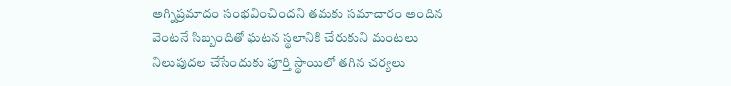అగ్నిప్రమాదం సంభవించిందని తమకు సమాచారం అందిన వెంటనే సిబ్బందితో ఘటన స్థలానికి చేరుకుని మంటలు నిలుపుదల చేసేందుకు పూర్తి స్థాయిలో తగిన చర్యలు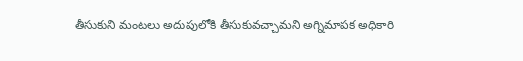తీసుకుని మంటలు అదుపులోకి తీసుకువచ్చామని అగ్నిమాపక అధికారి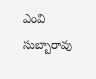ఎంవి సుబ్బారావు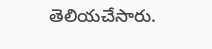తెలియచేసారు.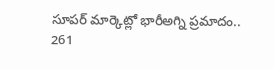సూపర్ మార్కెట్లో భారీఅగ్ని ప్రమాదం..
261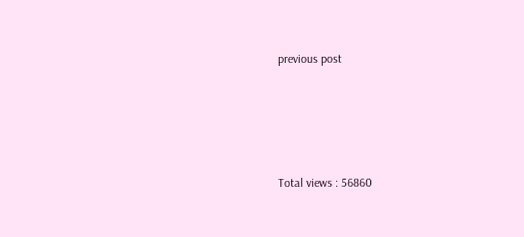previous post




Total views : 56860